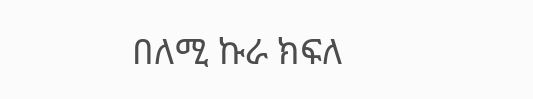በለሚ ኩራ ክፍለ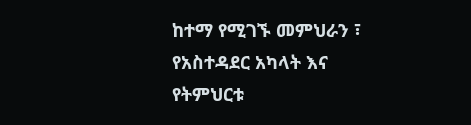ከተማ የሚገኙ መምህራን ፣ የአስተዳደር አካላት እና የትምህርቱ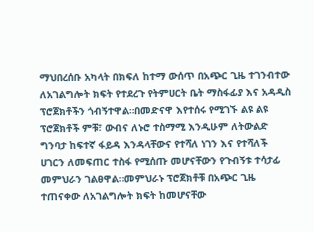ማህበረሰቡ አካላት በክፍለ ከተማ ውሰጥ በአጭር ጊዜ ተገንብተው ለአገልግሎት ክፍት የተደረጉ የትምሀርት ቤት ማስፋፊያ እና አዳዲስ ፕሮጀክቶችን ጎብኝተዋል።በመድናዋ እየተሰሩ የሚገኙ ልዩ ልዩ ፕሮጀክቶች ምቹ፣ ውብና ለኑሮ ተስማሚ እንዲሁም ለትውልድ ግንባታ ከፍተኛ ፋይዳ እንዳላቸውና የተሻለ ነገን እና የተሻለች ሀገርን ለመፍጠር ተስፋ የሚሰጡ መሆናቸውን የጉብኝቱ ተሳታፊ መምህራን ገልፀዋል።መምህራኑ ፕሮጀክቶቹ በአጭር ጊዜ ተጠናቀው ለአገልግሎት ክፍት ከመሆናቸው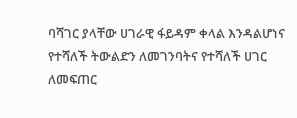ባሻገር ያላቸው ሀገራዊ ፋይዳም ቀላል እንዳልሆነና የተሻለች ትውልድን ለመገንባትና የተሻለች ሀገር ለመፍጠር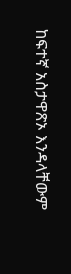ከፍተኛ አስታዋጽኦ እንዳላቸውም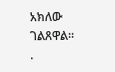አክለው ገልጸዋል።
.